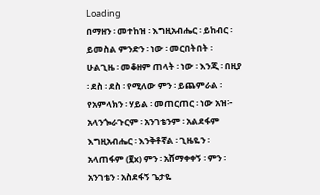Loading
በማዘን ፡ መተከዝ ፡ እግዚአብሔር ፡ ይከብር ፡ ይመስል ምንድን ፡ ነው ፡ መርበትበት ፡ ሁልጊዜ ፡ መቆዘም ጠላት ፡ ነው ፡ እንጂ ፡ በዚያ ፡ ደስ ፡ ደስ ፡ የሚለው ምን ፡ ይጨምራል ፡ የአምላክን ፡ ሃይል ፡ መጠርጠር ፡ ነው አዝ፦ አላንጐራጉርም ፡ አንገቴንም ፡ አልደፋም እግዚአብሔር ፡ እንቅቶኛል ፡ ጊዜዬን ፡ አላጠፋም (፪x) ምን ፡ አሸማቀቀኝ ፡ ምን ፡ አንገቴን ፡ አስደፋኝ ጌታዬ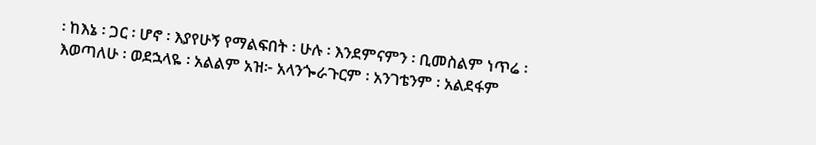፡ ከእኔ ፡ ጋር ፡ ሆኖ ፡ እያየሁኝ የማልፍበት ፡ ሁሉ ፡ እንደምናምን ፡ ቢመስልም ነጥሬ ፡ እወጣለሁ ፡ ወደኋላዬ ፡ አልልም አዝ፦ አላንጐራጉርም ፡ አንገቴንም ፡ አልደፋም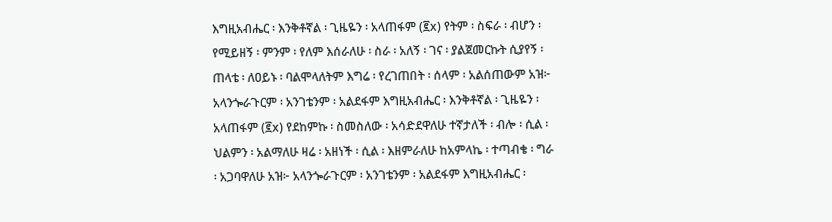እግዚአብሔር ፡ እንቅቶኛል ፡ ጊዜዬን ፡ አላጠፋም (፪x) የትም ፡ ስፍራ ፡ ብሆን ፡ የሚይዘኝ ፡ ምንም ፡ የለም እሰራለሁ ፡ ስራ ፡ አለኝ ፡ ገና ፡ ያልጀመርኩት ሲያየኝ ፡ ጠላቴ ፡ ለዐይኑ ፡ ባልሞላለትም እግሬ ፡ የረገጠበት ፡ ሰላም ፡ አልሰጠውም አዝ፦ አላንጐራጉርም ፡ አንገቴንም ፡ አልደፋም እግዚአብሔር ፡ እንቅቶኛል ፡ ጊዜዬን ፡ አላጠፋም (፪x) የደከምኩ ፡ ስመስለው ፡ አሳድደዋለሁ ተኛታለች ፡ ብሎ ፡ ሲል ፡ ህልምን ፡ አልማለሁ ዛሬ ፡ አዘነች ፡ ሲል ፡ እዘምራለሁ ከአምላኬ ፡ ተጣብቄ ፡ ግራ ፡ አጋባዋለሁ አዝ፦ አላንጐራጉርም ፡ አንገቴንም ፡ አልደፋም እግዚአብሔር ፡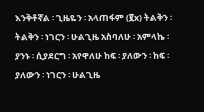እንቅቶኛል ፡ ጊዜዬን ፡ አላጠፋም (፪x) ትልቅን ፡ ትልቅን ፡ ነገርን ፡ ሁልጊዜ አስባለሁ ፡ አምላኬ ፡ ያንኑ ፡ ሲያደርግ ፡ አየዋለሁ ከፍ ፡ ያለውን ፡ ከፍ ፡ ያለውን ፡ ነገርን ፡ ሁልጊዜ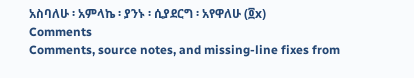አስባለሁ ፡ አምላኬ ፡ ያንኑ ፡ ሲያደርግ ፡ አየዋለሁ (፬x)
Comments
Comments, source notes, and missing-line fixes from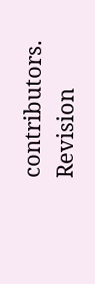contributors.
Revision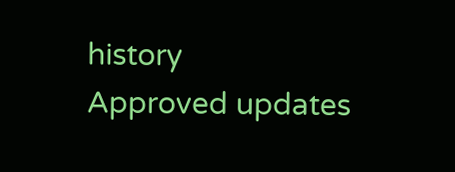history
Approved updates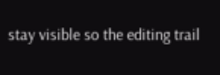stay visible so the editing trail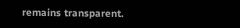remains transparent.